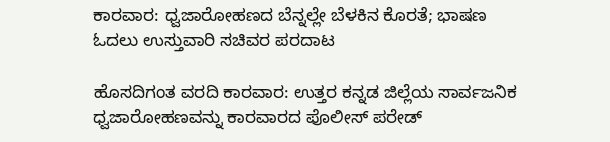ಕಾರವಾರ: ಧ್ವಜಾರೋಹಣದ ಬೆನ್ನಲ್ಲೇ ಬೆಳಕಿನ ಕೊರತೆ; ಭಾಷಣ ಓದಲು ಉಸ್ತುವಾರಿ ಸಚಿವರ ಪರದಾಟ

ಹೊಸದಿಗಂತ ವರದಿ ಕಾರವಾರ: ಉತ್ತರ ಕನ್ನಡ ಜಿಲ್ಲೆಯ ಸಾರ್ವಜನಿಕ ಧ್ವಜಾರೋಹಣವನ್ನು ಕಾರವಾರದ ಪೊಲೀಸ್ ಪರೇಡ್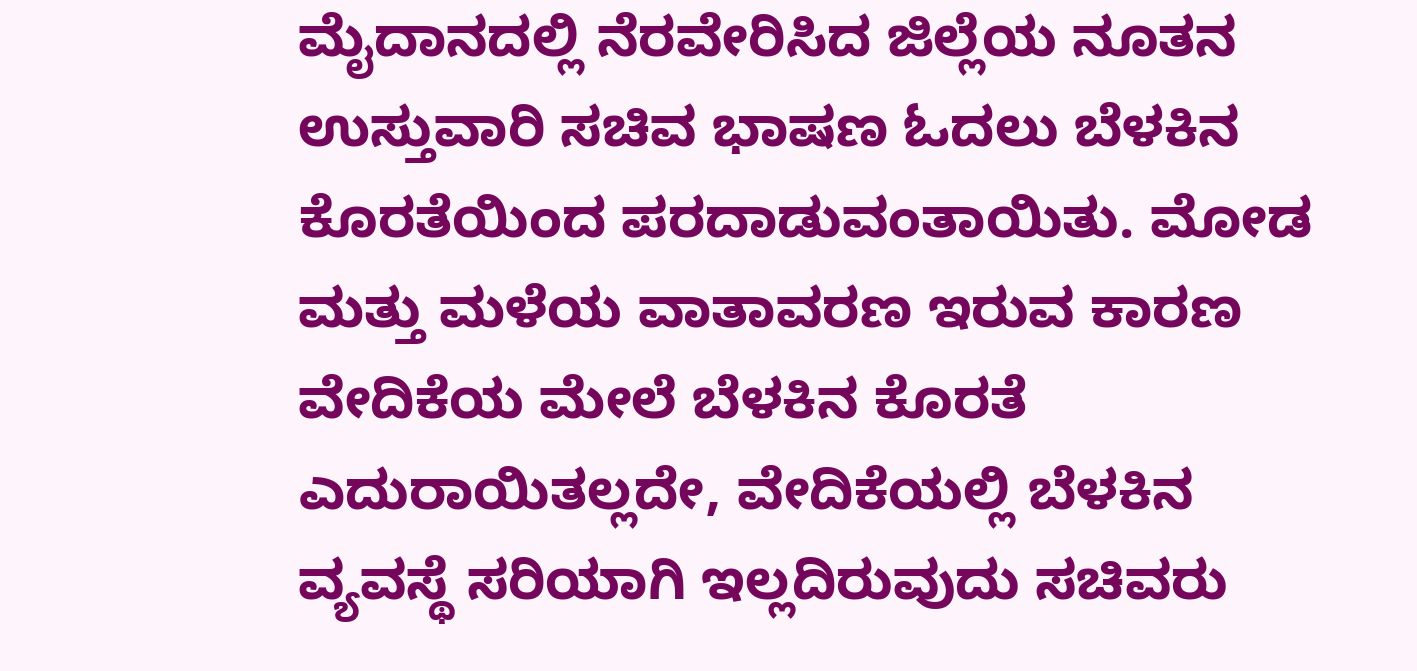ಮೈದಾನದಲ್ಲಿ ನೆರವೇರಿಸಿದ ಜಿಲ್ಲೆಯ ನೂತನ ಉಸ್ತುವಾರಿ ಸಚಿವ ಭಾಷಣ ಓದಲು ಬೆಳಕಿನ ಕೊರತೆಯಿಂದ ಪರದಾಡುವಂತಾಯಿತು. ಮೋಡ ಮತ್ತು ಮಳೆಯ ವಾತಾವರಣ ಇರುವ ಕಾರಣ ವೇದಿಕೆಯ ಮೇಲೆ ಬೆಳಕಿನ ಕೊರತೆ ಎದುರಾಯಿತಲ್ಲದೇ, ವೇದಿಕೆಯಲ್ಲಿ ಬೆಳಕಿನ ವ್ಯವಸ್ಥೆ ಸರಿಯಾಗಿ ಇಲ್ಲದಿರುವುದು ಸಚಿವರು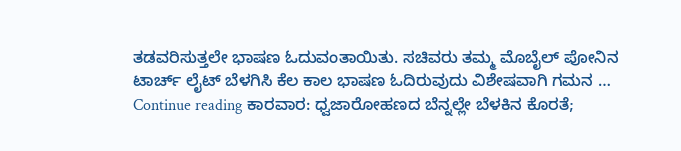ತಡವರಿಸುತ್ತಲೇ ಭಾಷಣ ಓದುವಂತಾಯಿತು. ಸಚಿವರು ತಮ್ಮ ಮೊಬೈಲ್ ಪೋನಿನ ಟಾರ್ಚ್ ಲೈಟ್ ಬೆಳಗಿಸಿ ಕೆಲ ಕಾಲ ಭಾಷಣ ಓದಿರುವುದು ವಿಶೇಷವಾಗಿ ಗಮನ … Continue reading ಕಾರವಾರ: ಧ್ವಜಾರೋಹಣದ ಬೆನ್ನಲ್ಲೇ ಬೆಳಕಿನ ಕೊರತೆ;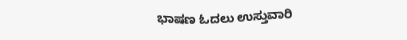ಭಾಷಣ ಓದಲು ಉಸ್ತುವಾರಿ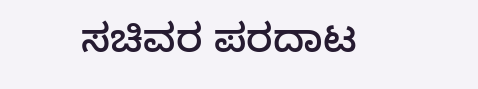ಸಚಿವರ ಪರದಾಟ